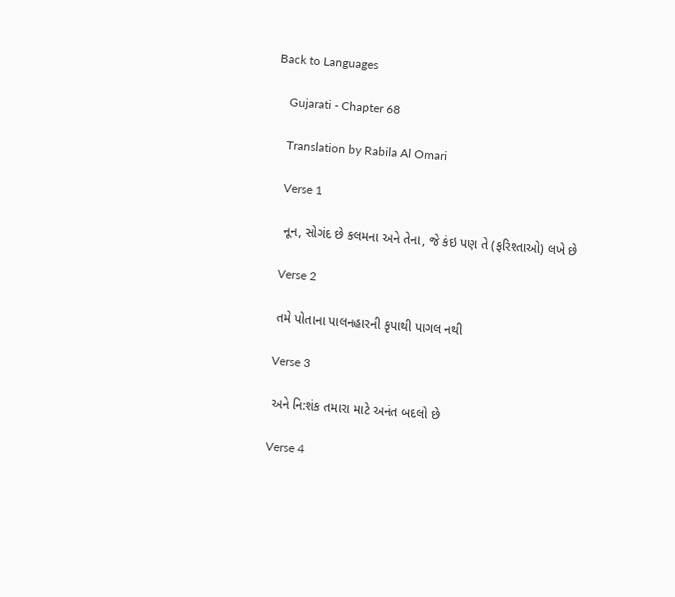Back to Languages

    Gujarati - Chapter 68

    Translation by Rabila Al Omari

    Verse 1

    નૂન, સોગંદ છે કલમના અને તેના, જે કંઇ પણ તે (ફરિશ્તાઓ) લખે છે

    Verse 2

    તમે પોતાના પાલનહારની કૃપાથી પાગલ નથી

    Verse 3

    અને નિ:શંક તમારા માટે અનંત બદલો છે

    Verse 4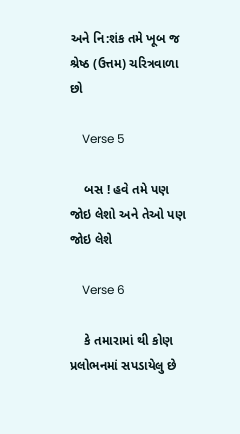અને નિ:શંક તમે ખૂબ જ શ્રેષ્ઠ (ઉત્તમ) ચરિત્રવાળા છો

    Verse 5

    બસ ! હવે તમે પણ જોઇ લેશો અને તેઓ પણ જોઇ લેશે

    Verse 6

    કે તમારામાં થી કોણ પ્રલોભનમાં સપડાયેલુ છે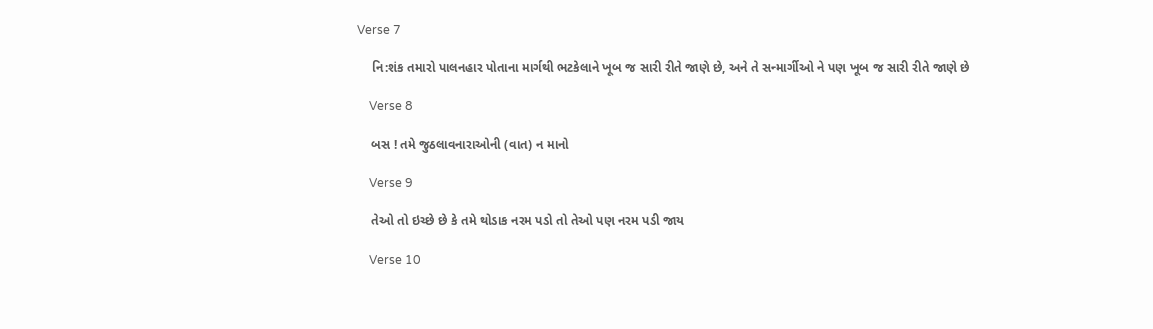Verse 7

    નિ:શંક તમારો પાલનહાર પોતાના માર્ગથી ભટકેલાને ખૂબ જ સારી રીતે જાણે છે, અને તે સન્માર્ગીઓ ને પણ ખૂબ જ સારી રીતે જાણે છે

    Verse 8

    બસ ! તમે જુઠલાવનારાઓની (વાત) ન માનો

    Verse 9

    તેઓ તો ઇચ્છે છે કે તમે થોડાક નરમ પડો તો તેઓ પણ નરમ પડી જાય

    Verse 10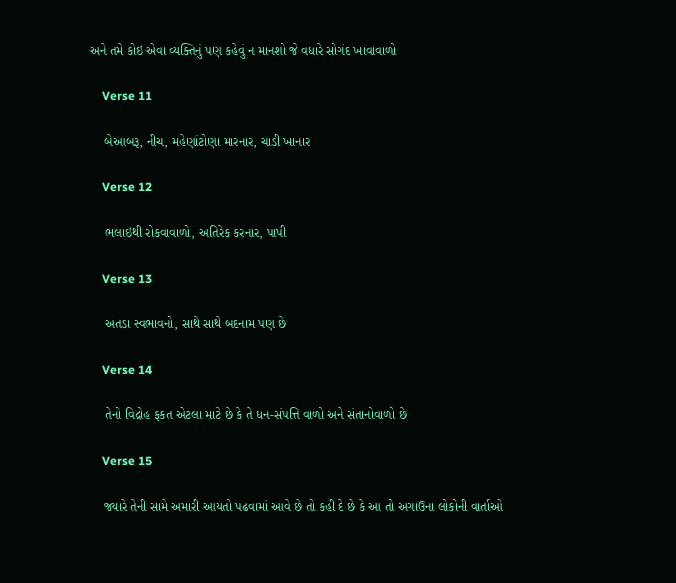અને તમે કોઇ એવા વ્યક્તિનું પણ કહેવું ન માનશો જે વધારે સોગંદ ખાવાવાળો

    Verse 11

    બેઆબરૂ, નીચ, મહેણાંટોણા મારનાર, ચાડી ખાનાર

    Verse 12

    ભલાઇથી રોકવાવાળો, અતિરેક કરનાર, પાપી

    Verse 13

    અતડા સ્વભાવનો, સાથે સાથે બદનામ પણ છે

    Verse 14

    તેનો વિદ્રોહ ફકત એટલા માટે છે કે તે ધન-સંપત્તિ વાળો અને સંતાનોવાળો છે

    Verse 15

    જ્યારે તેની સામે અમારી આયતો પઢવામાં આવે છે તો કહી દે છે કે આ તો અગાઉના લોકોની વાર્તાઓ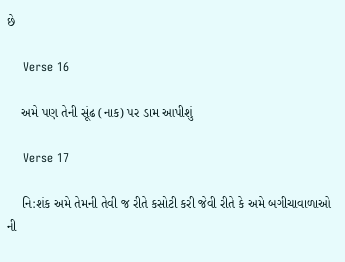છે

    Verse 16

    અમે પણ તેની સૂંઢ (નાક) પર ડામ આપીશું

    Verse 17

    નિ:શંક અમે તેમની તેવી જ રીતે કસોટી કરી જેવી રીતે કે અમે બગીચાવાળાઓ ની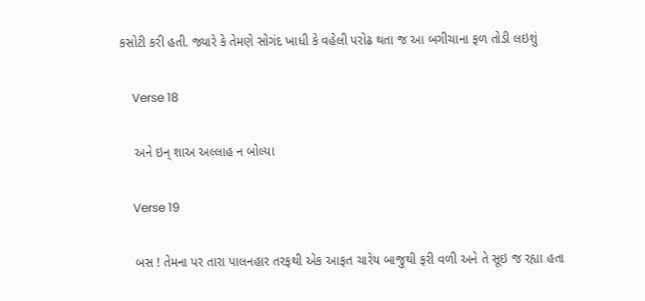કસોટી કરી હતી. જ્યારે કે તેમણે સોગંદ ખાધી કે વહેલી પરોઢ થતા જ આ બગીચાના ફળ તોડી લઇશું

    Verse 18

    અને ઇન્ શાઅ અલ્લાહ ન બોલ્યા

    Verse 19

    બસ ! તેમના પર તારા પાલનહાર તરફથી એક આફત ચારેય બાજુથી ફરી વળી અને તે સૂઇ જ રહ્યા હતા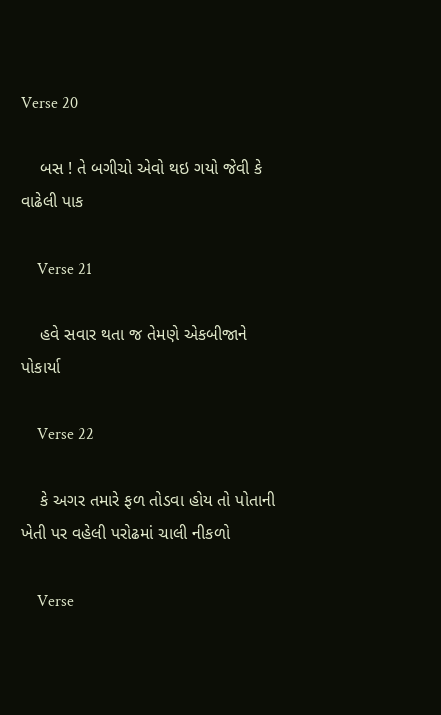Verse 20

    બસ ! તે બગીચો એવો થઇ ગયો જેવી કે વાઢેલી પાક

    Verse 21

    હવે સવાર થતા જ તેમણે એકબીજાને પોકાર્યા

    Verse 22

    કે અગર તમારે ફળ તોડવા હોય તો પોતાની ખેતી પર વહેલી પરોઢમાં ચાલી નીકળો

    Verse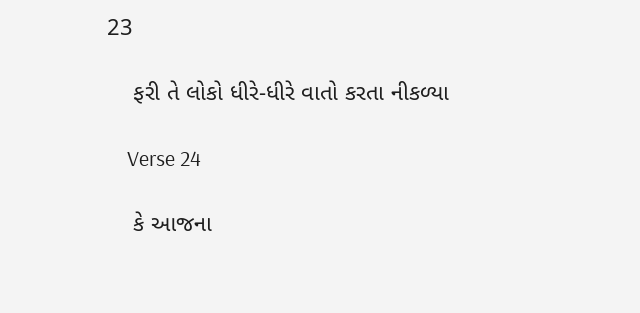23

    ફરી તે લોકો ધીરે-ધીરે વાતો કરતા નીકળ્યા

    Verse 24

    કે આજના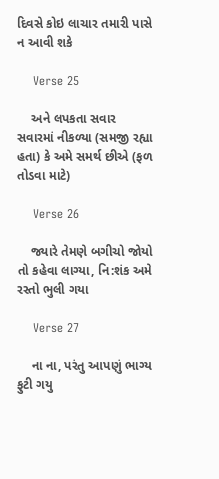દિવસે કોઇ લાચાર તમારી પાસે ન આવી શકે

    Verse 25

    અને લપકતા સવાર સવારમાં નીકળ્યા (સમજી રહ્યા હતા) કે અમે સમર્થ છીએ (ફળ તોડવા માટે)

    Verse 26

    જ્યારે તેમણે બગીચો જોયો તો કહેવા લાગ્યા, નિ:શંક અમે રસ્તો ભુલી ગયા

    Verse 27

    ના ના, પરંતુ આપણું ભાગ્ય ફુટી ગયુ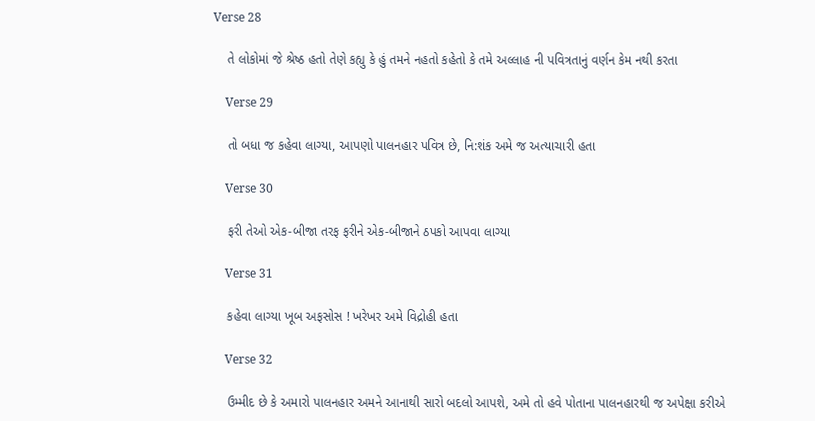Verse 28

    તે લોકોમાં જે શ્રેષ્ઠ હતો તેણે કહ્યુ કે હું તમને નહતો કહેતો કે તમે અલ્લાહ ની પવિત્રતાનું વર્ણન કેમ નથી કરતા

    Verse 29

    તો બધા જ કહેવા લાગ્યા, આપણો પાલનહાર પવિત્ર છે, નિ:શંક અમે જ અત્યાચારી હતા

    Verse 30

    ફરી તેઓ એક-બીજા તરફ ફરીને એક-બીજાને ઠપકો આપવા લાગ્યા

    Verse 31

    કહેવા લાગ્યા ખૂબ અફસોસ ! ખરેખર અમે વિદ્રોહી હતા

    Verse 32

    ઉમ્મીદ છે કે અમારો પાલનહાર અમને આનાથી સારો બદલો આપશે, અમે તો હવે પોતાના પાલનહારથી જ અપેક્ષા કરીએ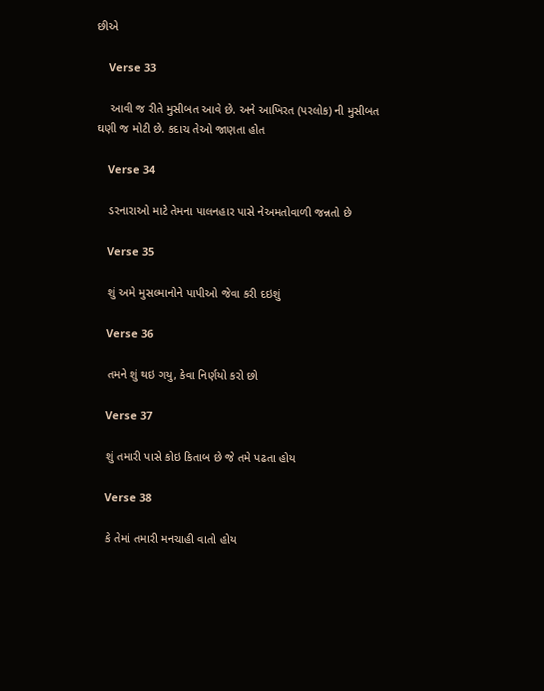છીએ

    Verse 33

    આવી જ રીતે મુસીબત આવે છે. અને આખિરત (પરલોક) ની મુસીબત ઘણી જ મોટી છે. કદાચ તેઓ જાણતા હોત

    Verse 34

    ડરનારાઓ માટે તેમના પાલનહાર પાસે નેઅમતોવાળી જન્નતો છે

    Verse 35

    શું અમે મુસલ્માનોને પાપીઓ જેવા કરી દઇશું

    Verse 36

    તમને શું થઇ ગયુ, કેવા નિર્ણયો કરો છો

    Verse 37

    શું તમારી પાસે કોઇ કિતાબ છે જે તમે પઢતા હોય

    Verse 38

    કે તેમાં તમારી મનચાહી વાતો હોય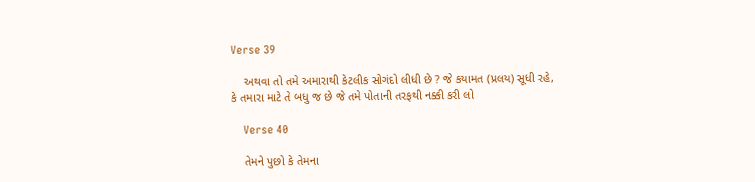Verse 39

    અથવા તો તમે અમારાથી કેટલીક સોગંદો લીધી છે ? જે કયામત (પ્રલય) સૂધી રહે, કે તમારા માટે તે બધુ જ છે જે તમે પોતાની તરફથી નક્કી કરી લો

    Verse 40

    તેમને પુછો કે તેમના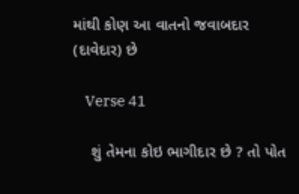માંથી કોણ આ વાતનો જવાબદાર (દાવેદાર) છે

    Verse 41

    શું તેમના કોઇ ભાગીદાર છે ? તો પોત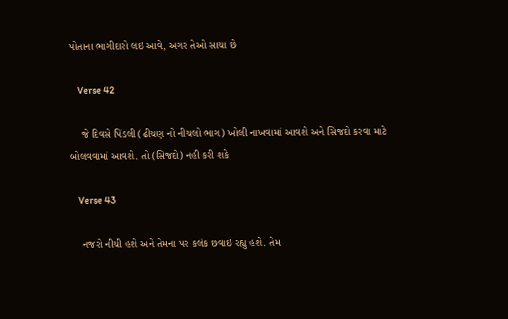પોતાના ભાગીદારો લઇ આવે, અગર તેઓ સાચા છે

    Verse 42

    જે દિવસે પિંડલી (ઢીચણ નો નીચલો ભાગ) ખોલી નાખવામાં આવશે અને સિજદો કરવા માટે બોલવવામાં આવશે. તો (સિજદો) નહી કરી શકે

    Verse 43

    નજરો નીચી હશે અને તેમના પર કલંક છવાઇ રહ્યુ હશે. તેમ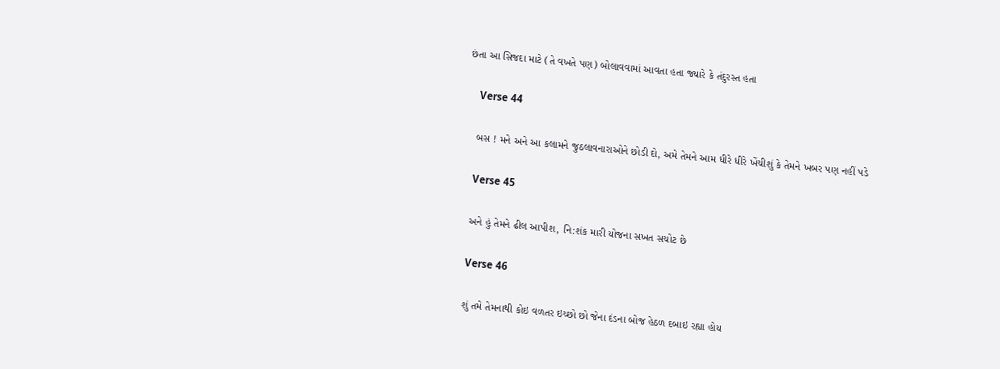છંતા આ સિજદા માટે (તે વખતે પણ) બોલાવવામાં આવતા હતા જ્યારે કે તંદુરસ્ત હતા

    Verse 44

    બસ ! મને અને આ કલામને જુઠલાવનારાઓને છોડી દો, અમે તેમને આમ ધીરે ધીરે ખેંચીશું કે તેમને ખબર પણ નહીં પડે

    Verse 45

    અને હું તેમને ઢીલ આપીશ, નિ:શંક મારી યોજના સખત સચોટ છે

    Verse 46

    શું તમે તેમનાથી કોઇ વળતર ઇચ્છો છો જેના દંડના બોજ હેઠળ દબાઇ રહ્યા હોય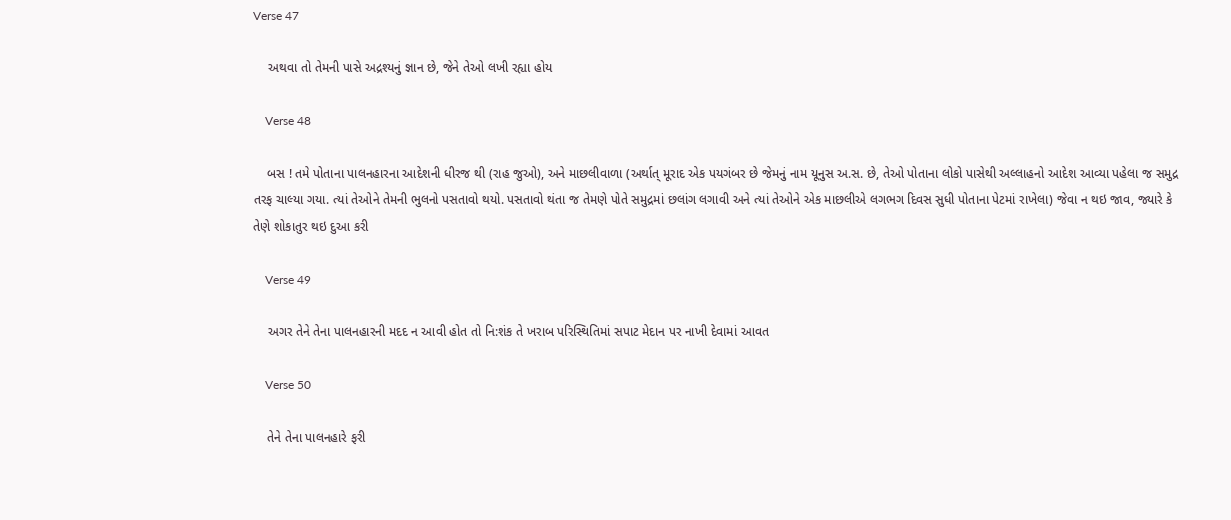Verse 47

    અથવા તો તેમની પાસે અદ્રશ્યનું જ્ઞાન છે, જેને તેઓ લખી રહ્યા હોય

    Verse 48

    બસ ! તમે પોતાના પાલનહારના આદેશની ધીરજ થી (રાહ જુઓ), અને માછલીવાળા (અર્થાત્ મૂરાદ એક પયગંબર છે જેમનું નામ યૂનુસ અ.સ. છે, તેઓ પોતાના લોકો પાસેથી અલ્લાહનો આદેશ આવ્યા પહેલા જ સમુદ્ર તરફ ચાલ્યા ગયા. ત્યાં તેઓને તેમની ભુલનો પસતાવો થયો. પસતાવો થંતા જ તેમણે પોતે સમુદ્રમાં છલાંગ લગાવી અને ત્યાં તેઓને એક માછલીએ લગભગ દિવસ સુધી પોતાના પેટમાં રાખેલા) જેવા ન થઇ જાવ, જ્યારે કે તેણે શોકાતુર થઇ દુઆ કરી

    Verse 49

    અગર તેને તેના પાલનહારની મદદ ન આવી હોત તો નિ:શંક તે ખરાબ પરિસ્થિતિમાં સપાટ મેદાન પર નાખી દેવામાં આવત

    Verse 50

    તેને તેના પાલનહારે ફરી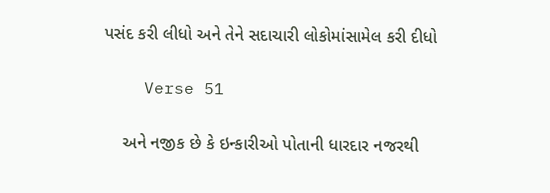પસંદ કરી લીધો અને તેને સદાચારી લોકોમાંસામેલ કરી દીધો

    Verse 51

    અને નજીક છે કે ઇન્કારીઓ પોતાની ધારદાર નજરથી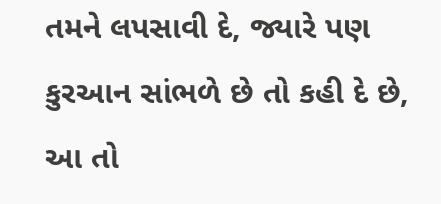તમને લપસાવી દે, જ્યારે પણ કુરઆન સાંભળે છે તો કહી દે છે, આ તો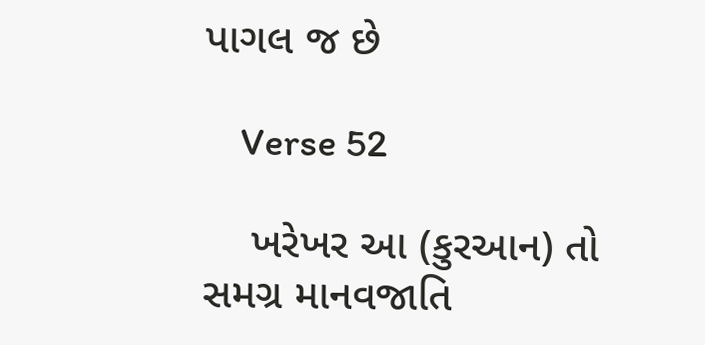પાગલ જ છે

    Verse 52

    ખરેખર આ (કુરઆન) તો સમગ્ર માનવજાતિ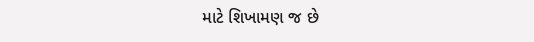માટે શિખામણ જ છે